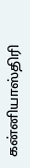கன்னியாஸ்திரி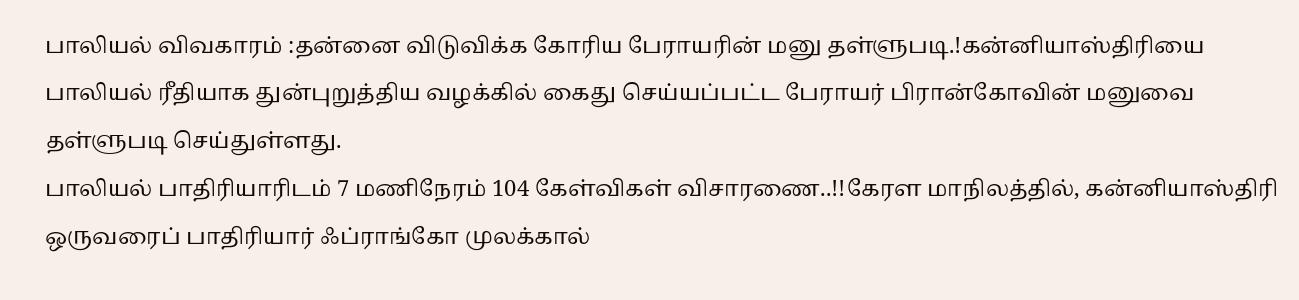பாலியல் விவகாரம் :தன்னை விடுவிக்க கோரிய பேராயரின் மனு தள்ளுபடி.!கன்னியாஸ்திரியை பாலியல் ரீதியாக துன்புறுத்திய வழக்கில் கைது செய்யப்பட்ட பேராயர் பிரான்கோவின் மனுவை தள்ளுபடி செய்துள்ளது.
பாலியல் பாதிரியாரிடம் 7 மணிநேரம் 104 கேள்விகள் விசாரணை..!!கேரள மாநிலத்தில், கன்னியாஸ்திரி ஒருவரைப் பாதிரியார் ஃப்ராங்கோ முலக்கால்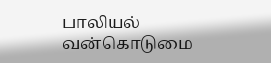பாலியல் வன்கொடுமை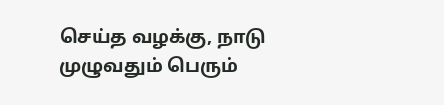செய்த வழக்கு, நாடு முழுவதும் பெரும்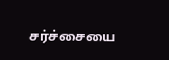சர்ச்சையை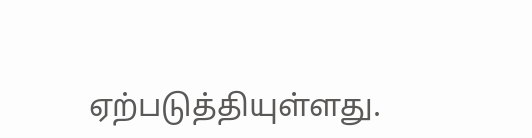ஏற்படுத்தியுள்ளது.